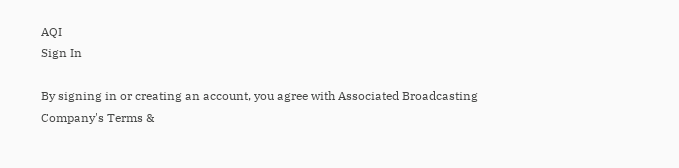AQI
Sign In

By signing in or creating an account, you agree with Associated Broadcasting Company's Terms &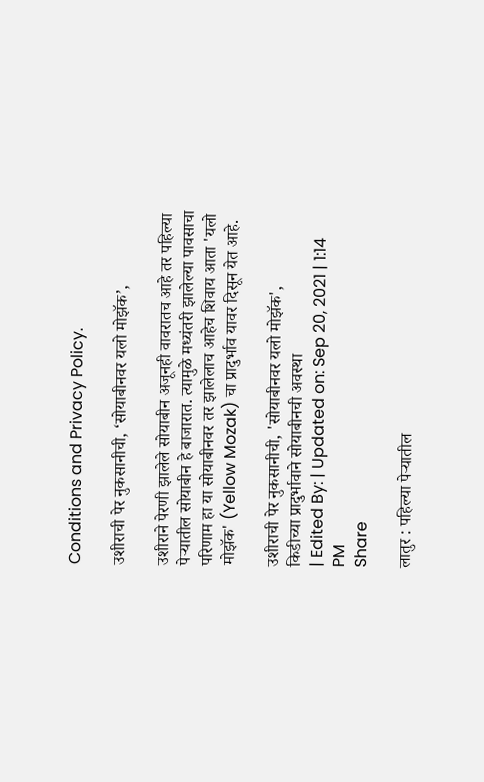Conditions and Privacy Policy.

उशीराची पेर नुकसानीची, ‘सोयाबीनवर यलो मोझॅक’,

उशीराने पेरणी झालेले सोयाबीन अजूनही वावरातच आहे तर पहिल्या पेऱ्यातील सोयाबीन हे बाजारात. त्यामुळे मध्यंतरी झालेल्या पावसाचा परिणाम हा या सोयाबीनवर तर झालेलाच आहेच शिवाय आता 'यलो मोझॅक' (Yellow Mozak) चा प्रादुर्भाव यावर दिसून येत आहे.

उशीराची पेर नुकसानीची, 'सोयाबीनवर यलो मोझॅक',
किडीच्या प्रादुर्भावाने सोयाबीनची अवस्था
| Edited By: | Updated on: Sep 20, 2021 | 1:14 PM
Share

लातुर : पहिल्या पेऱ्यातील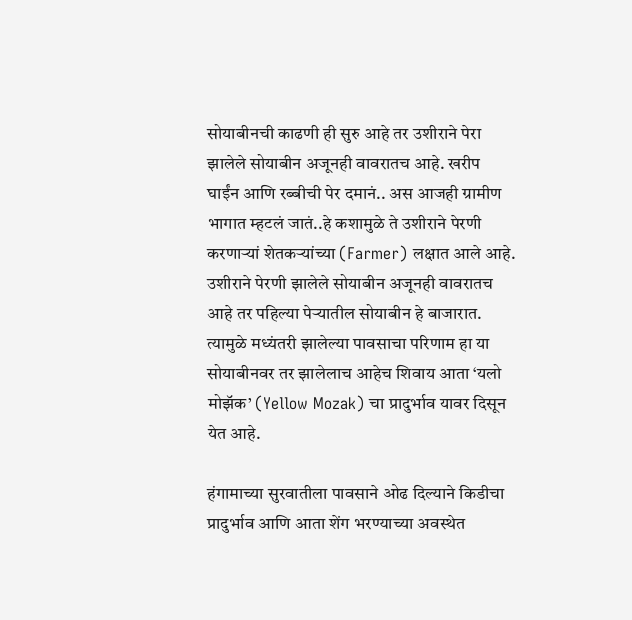सोयाबीनची काढणी ही सुरु आहे तर उशीराने पेरा झालेले सोयाबीन अजूनही वावरातच आहे. खरीप घाईंन आणि रब्बीची पेर दमानं.. अस आजही ग्रामीण भागात म्हटलं जातं..हे कशामुळे ते उशीराने पेरणी करणाऱ्यां शेतकऱ्यांच्या (Farmer) लक्षात आले आहे. उशीराने पेरणी झालेले सोयाबीन अजूनही वावरातच आहे तर पहिल्या पेऱ्यातील सोयाबीन हे बाजारात. त्यामुळे मध्यंतरी झालेल्या पावसाचा परिणाम हा या सोयाबीनवर तर झालेलाच आहेच शिवाय आता ‘यलो मोझॅक’ (Yellow Mozak) चा प्रादुर्भाव यावर दिसून येत आहे.

हंगामाच्या सुरवातीला पावसाने ओढ दिल्याने किडीचा प्रादुर्भाव आणि आता शेंग भरण्याच्या अवस्थेत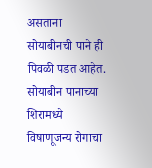असताना सोयाबीनची पाने ही पिवळी पडत आहेत. सोयाबीन पानाच्या शिरामध्ये विषाणूजन्य रोगाचा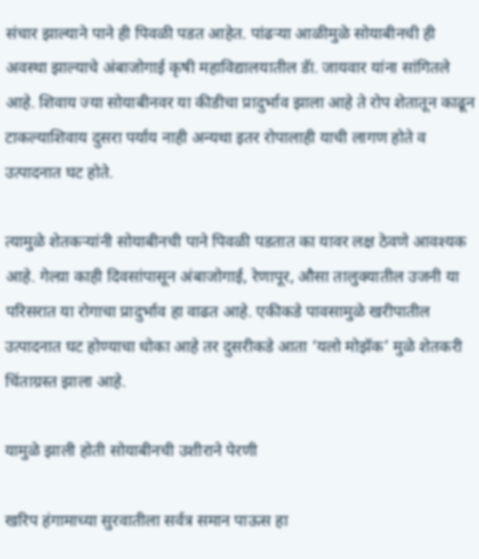संचार झाल्याने पाने ही पिवळी पडत आहेत. पांढऱ्या आळीमुळे सोयाबीनची ही अवस्था झाल्याचे अंबाजोगाई कृषी महाविद्यालयातील डॅा. जायवार यांना सांगितले आहे. शिवाय ज्या सोयाबीनवर या कीडीचा प्रादुर्भाव झाला आहे ते रोप शेतातून काढून टाकल्याशिवाय दुसरा पर्याय नाही अन्यथा इतर रोपालाही याची लागण होते व उत्पादनात घट होते.

त्यामुळे शेतकऱ्यांनी सोयाबीनची पाने पिवळी पडतात का यावर लक्ष ठेवणे आवश्यक आहे. गेल्य़ा काही दिवसांपासून अंबाजोगाई, रेणापूर, औसा तालुक्यातील उजनी या परिसरात या रोगाचा प्रादुर्भाव हा वाढत आहे. एकीकडे पावसामुळे खरीपातील उत्पादनात घट होण्याचा धोका आहे तर दुसरीकडे आता ‘यलो मोझॅक’ मुळे शेतकरी चिंताग्रस्त झाला आहे.

यामुळे झाली होती सोयाबीनची उशीराने पेरणी

खरिप हंगामाच्या सुरवातीला सर्वत्र समान पाऊस हा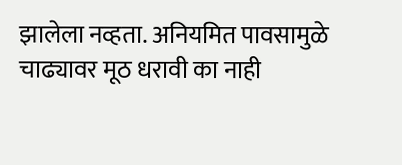झालेला नव्हता. अनियमित पावसामुळे चाढ्यावर मूठ धरावी का नाही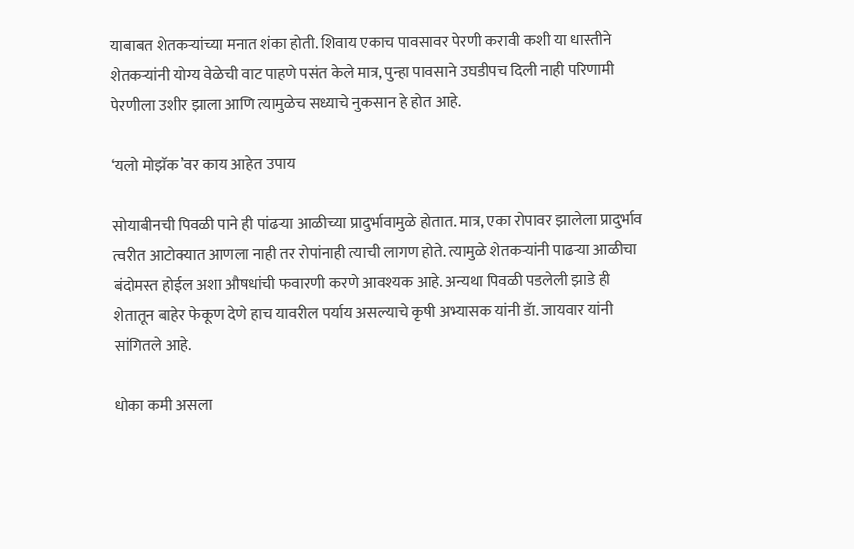याबाबत शेतकऱ्यांच्या मनात शंका होती. शिवाय एकाच पावसावर पेरणी करावी कशी या धास्तीने शेतकऱ्यांनी योग्य वेळेची वाट पाहणे पसंत केले मात्र, पुन्हा पावसाने उघडीपच दिली नाही परिणामी पेरणीला उशीर झाला आणि त्यामुळेच सध्याचे नुकसान हे होत आहे.

‘यलो मोझॅक’वर काय आहेत उपाय

सोयाबीनची पिवळी पाने ही पांढऱ्या आळीच्या प्रादुर्भावामुळे होतात. मात्र, एका रोपावर झालेला प्रादुर्भाव त्वरीत आटोक्यात आणला नाही तर रोपांनाही त्याची लागण होते. त्यामुळे शेतकऱ्यांनी पाढऱ्या आळीचा बंदोमस्त होईल अशा औषधांची फवारणी करणे आवश्यक आहे. अन्यथा पिवळी पडलेली झाडे ही शेतातून बाहेर फेकूण देणे हाच यावरील पर्याय असल्याचे कृषी अभ्यासक यांनी डॅा. जायवार यांनी सांगितले आहे.

धोका कमी असला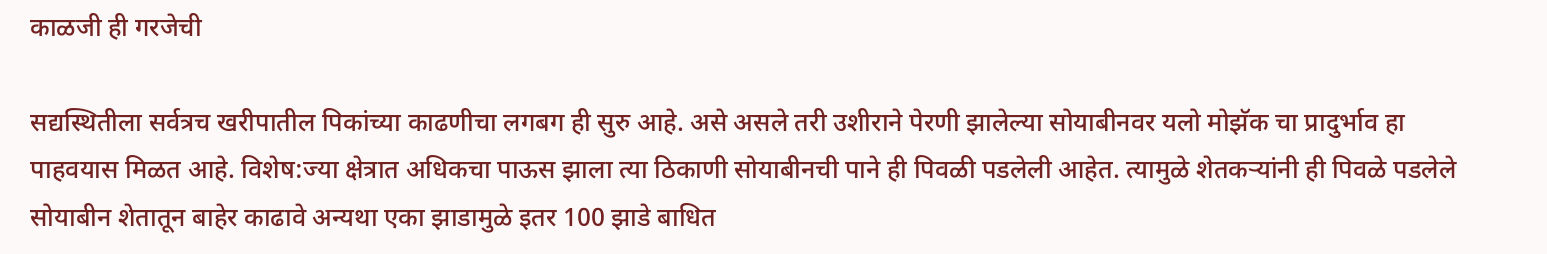काळजी ही गरजेची

सद्यस्थितीला सर्वत्रच खरीपातील पिकांच्या काढणीचा लगबग ही सुरु आहे. असे असले तरी उशीराने पेरणी झालेल्या सोयाबीनवर यलो मोझॅक चा प्रादुर्भाव हा पाहवयास मिळत आहे. विशेष:ज्या क्षेत्रात अधिकचा पाऊस झाला त्या ठिकाणी सोयाबीनची पाने ही पिवळी पडलेली आहेत. त्यामुळे शेतकऱ्यांनी ही पिवळे पडलेले सोयाबीन शेतातून बाहेर काढावे अन्यथा एका झाडामुळे इतर 100 झाडे बाधित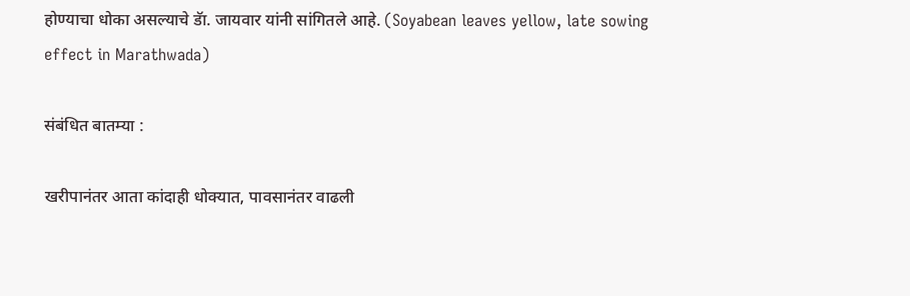होण्याचा धोका असल्याचे डॅा. जायवार यांनी सांगितले आहे. (Soyabean leaves yellow, late sowing effect in Marathwada)

संबंधित बातम्या :

खरीपानंतर आता कांदाही धोक्यात, पावसानंतर वाढली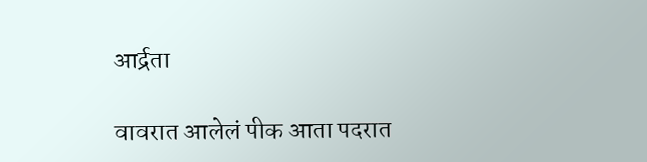आर्द्रता

वावरात आलेलं पीक आता पदरात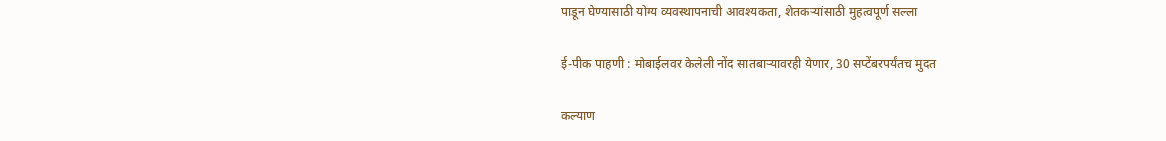पाडून घेण्यासाठी योग्य व्यवस्थापनाची आवश्यकता, शेतकऱ्यांसाठी मुहत्वपूर्ण सल्ला

ई-पीक पाहणी : मोबाईलवर केलेली नोंद सातबाऱ्यावरही येणार, 30 सप्टेंबरपर्यंतच मुदत

कल्याण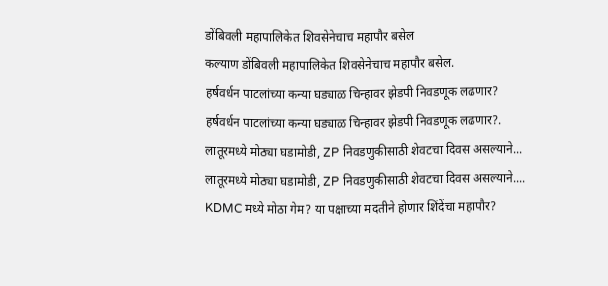डोंबिवली महापालिकेत शिवसेनेचाच महापौर बसेल
कल्याण डोंबिवली महापालिकेत शिवसेनेचाच महापौर बसेल.
हर्षवर्धन पाटलांच्या कन्या घड्याळ चिन्हावर झेडपी निवडणूक लढणार?
हर्षवर्धन पाटलांच्या कन्या घड्याळ चिन्हावर झेडपी निवडणूक लढणार?.
लातूरमध्ये मोठ्या घडामोडी, ZP निवडणुकीसाठी शेवटचा दिवस असल्याने...
लातूरमध्ये मोठ्या घडामोडी, ZP निवडणुकीसाठी शेवटचा दिवस असल्याने....
KDMC मध्ये मोठा गेम? या पक्षाच्या मदतीने होणार शिंदेंचा महापौर?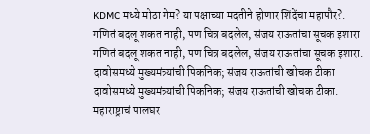KDMC मध्ये मोठा गेम? या पक्षाच्या मदतीने होणार शिंदेंचा महापौर?.
गणितं बदलू शकत नाही, पण चित्र बदलेल, संजय राऊतांचा सूचक इशारा
गणितं बदलू शकत नाही, पण चित्र बदलेल, संजय राऊतांचा सूचक इशारा.
दावोसमध्ये मुख्यमंत्र्यांची पिकनिक; संजय राऊतांची खोचक टीका
दावोसमध्ये मुख्यमंत्र्यांची पिकनिक; संजय राऊतांची खोचक टीका.
महाराष्ट्राचं पालघर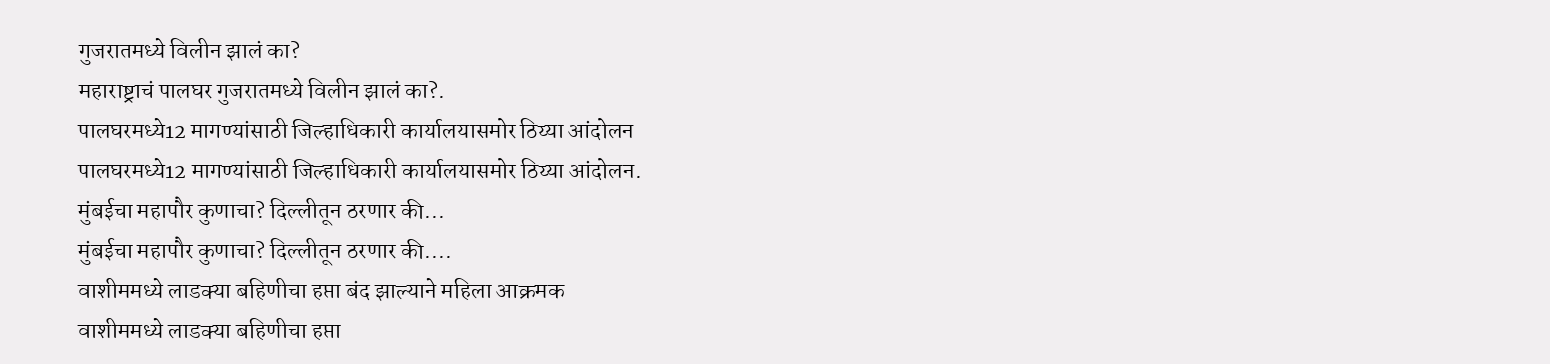गुजरातमध्ये विलीन झालं का?
महाराष्ट्राचं पालघर गुजरातमध्ये विलीन झालं का?.
पालघरमध्ये12 मागण्यांसाठी जिल्हाधिकारी कार्यालयासमोर ठिय्या आंदोलन
पालघरमध्ये12 मागण्यांसाठी जिल्हाधिकारी कार्यालयासमोर ठिय्या आंदोलन.
मुंबईचा महापौर कुणाचा? दिल्लीतून ठरणार की...
मुंबईचा महापौर कुणाचा? दिल्लीतून ठरणार की....
वाशीममध्ये लाडक्या बहिणीचा हप्ता बंद झाल्याने महिला आक्रमक
वाशीममध्ये लाडक्या बहिणीचा हप्ता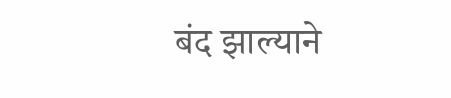बंद झाल्याने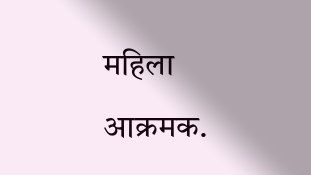महिला आक्रमक.